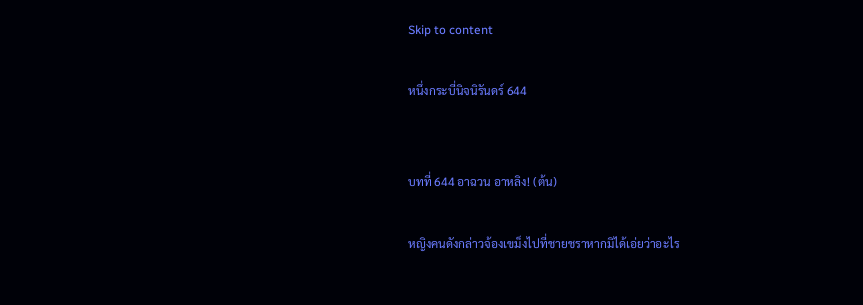Skip to content

หนึ่งกระบี่นิจนิรันดร์ 644


บทที่ 644 อาฉวน อาหลิง! (ต้น)

หญิงคนดังกล่าวจ้องเขม็งไปที่ชายชราหากมิได้เอ่ยว่าอะไร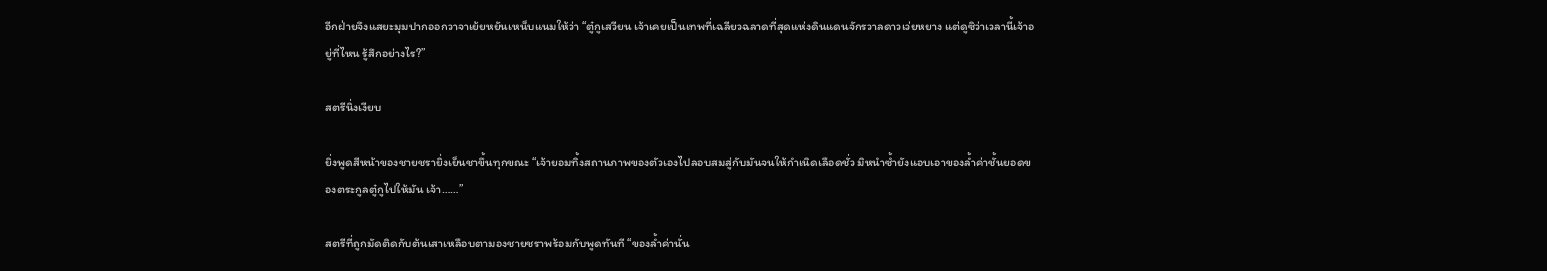อีกฝ่ายจึงแสยะมุมปากออกวาจาเย้ยหยันเหน็บแนมให้ว่า “ตู๋กูเสวียน เจ้าเคยเป็นเทพที่เฉลียวฉลาดที่สุดแห่งดินแดนจักรวาลดาวเว่ยหยาง แต่ดูซิว่าเวลานี้เจ้าอยู่ที่ไหน รู้สึกอย่างไร?”

สตรีนิ่งเงียบ

ยิ่งพูดสีหน้าของชายชรายิ่งเย็นชาขึ้นทุกขณะ “เจ้ายอมทิ้งสถานภาพของตัวเองไปลอบสมสู่กับมันจนให้กำเนิดเลือดชั่ว มิหนำซ้ำยังแอบเอาของล้ำค่าชั้นยอดของตระกูลตู๋กูไปให้มัน เจ้า……”

สตรีที่ถูกมัดติดกับต้นเสาเหลือบตามองชายชราพร้อมกับพูดทันที “ของล้ำค่านั่น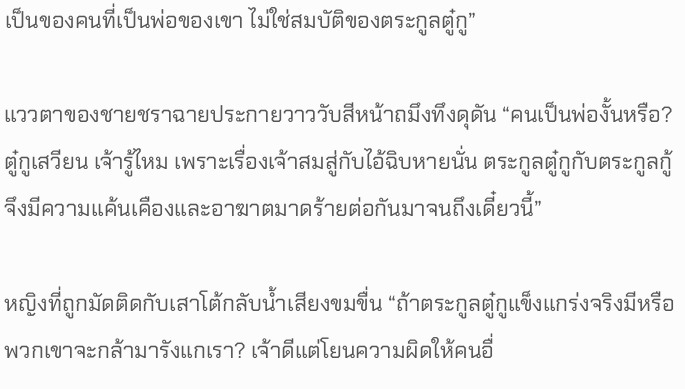เป็นของคนที่เป็นพ่อของเขา ไม่ใช่สมบัติของตระกูลตู๋กู”

แววตาของชายชราฉายประกายวาววับสีหน้าถมึงทึงดุดัน “คนเป็นพ่องั้นหรือ? ตู๋กูเสวียน เจ้ารู้ไหม เพราะเรื่องเจ้าสมสู่กับไอ้ฉิบหายนั่น ตระกูลตู๋กูกับตระกูลกู้จึงมีความแค้นเคืองและอาฆาตมาดร้ายต่อกันมาจนถึงเดี๋ยวนี้”

หญิงที่ถูกมัดติดกับเสาโต้กลับน้ำเสียงขมขื่น “ถ้าตระกูลตู๋กูแข็งแกร่งจริงมีหรือพวกเขาจะกล้ามารังแกเรา? เจ้าดีแต่โยนความผิดให้คนอื่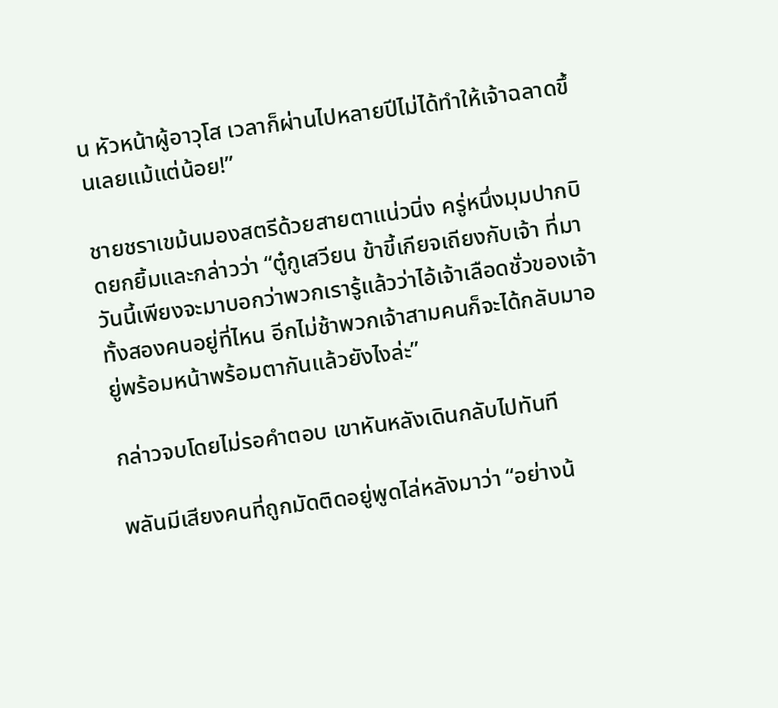น หัวหน้าผู้อาวุโส เวลาก็ผ่านไปหลายปีไม่ได้ทำให้เจ้าฉลาดขึ้นเลยแม้แต่น้อย!”

ชายชราเขม้นมองสตรีด้วยสายตาแน่วนิ่ง ครู่หนึ่งมุมปากบิดยกยิ้มและกล่าวว่า “ตู๋กูเสวียน ข้าขี้เกียจเถียงกับเจ้า ที่มาวันนี้เพียงจะมาบอกว่าพวกเรารู้แล้วว่าไอ้เจ้าเลือดชั่วของเจ้าทั้งสองคนอยู่ที่ไหน อีกไม่ช้าพวกเจ้าสามคนก็จะได้กลับมาอยู่พร้อมหน้าพร้อมตากันแล้วยังไงล่ะ”

กล่าวจบโดยไม่รอคำตอบ เขาหันหลังเดินกลับไปทันที

พลันมีเสียงคนที่ถูกมัดติดอยู่พูดไล่หลังมาว่า “อย่างน้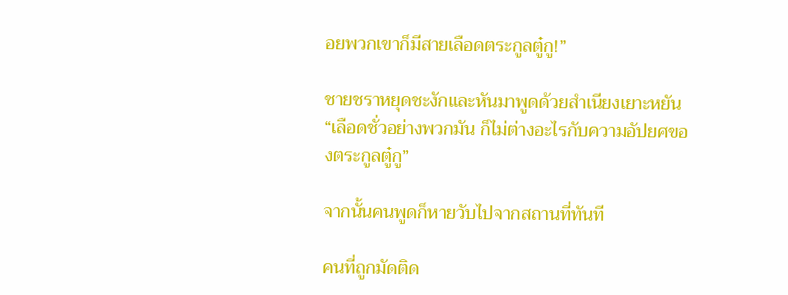อยพวกเขาก็มีสายเลือดตระกูลตู๋กู!”

ชายชราหยุดชะงักและหันมาพูดด้วยสำเนียงเยาะหยัน “เลือดชั่วอย่างพวกมัน ก็ไม่ต่างอะไรกับความอัปยศของตระกูลตู๋กู”

จากนั้นคนพูดก็หายวับไปจากสถานที่ทันที

คนที่ถูกมัดติด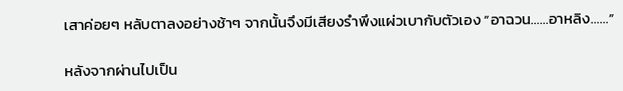เสาค่อยๆ หลับตาลงอย่างช้าๆ จากนั้นจึงมีเสียงรำพึงแผ่วเบากับตัวเอง “อาฉวน……อาหลิง……”

หลังจากผ่านไปเป็น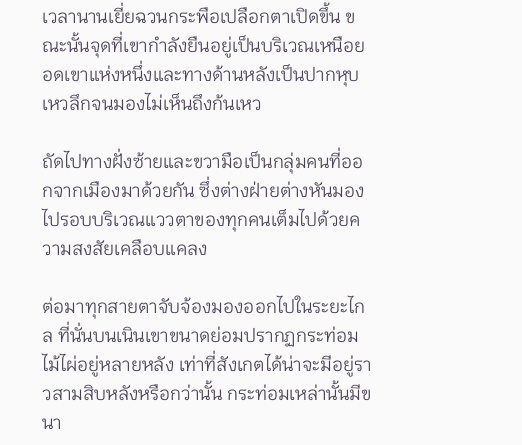เวลานานเยี่ยฉวนกระพือเปลือกตาเปิดขึ้น ขณะนั้นจุดที่เขากำลังยืนอยู่เป็นบริเวณเหนือยอดเขาแห่งหนึ่งและทางด้านหลังเป็นปากหุบเหวลึกจนมองไม่เห็นถึงก้นเหว

ถัดไปทางฝั่งซ้ายและขวามือเป็นกลุ่มคนที่ออกจากเมืองมาด้วยกัน ซึ่งต่างฝ่ายต่างหันมองไปรอบบริเวณแววตาของทุกคนเต็มไปด้วยความสงสัยเคลือบแคลง

ต่อมาทุกสายตาจับจ้องมองออกไปในระยะไกล ที่นั่นบนเนินเขาขนาดย่อมปรากฏกระท่อมไม้ไผ่อยู่หลายหลัง เท่าที่สังเกตได้น่าจะมีอยู่ราวสามสิบหลังหรือกว่านั้น กระท่อมเหล่านั้นมีขนา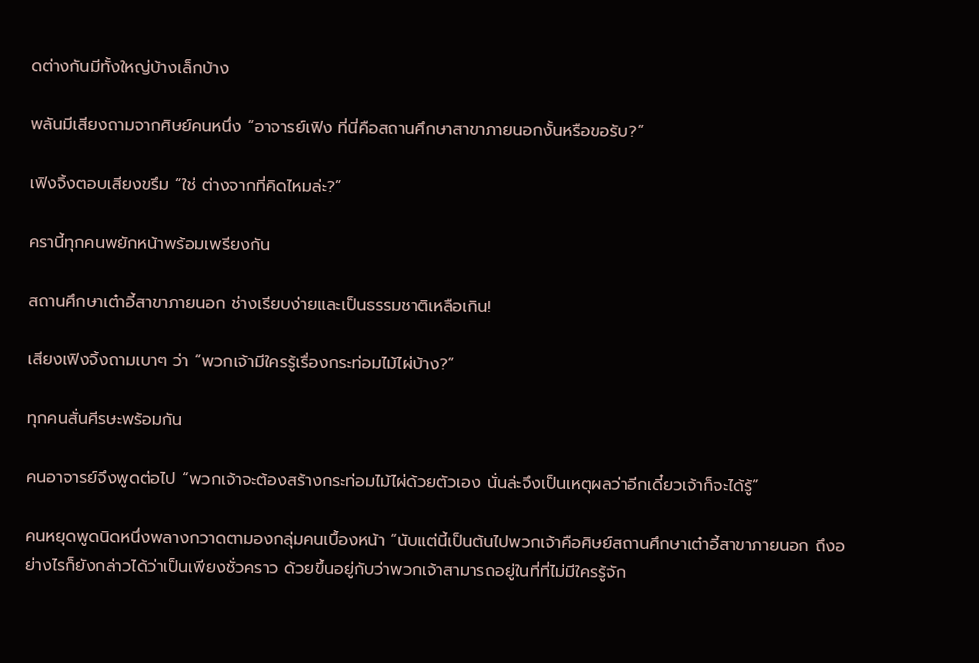ดต่างกันมีทั้งใหญ่บ้างเล็กบ้าง

พลันมีเสียงถามจากศิษย์คนหนึ่ง “อาจารย์เฟิง ที่นี่คือสถานศึกษาสาขาภายนอกงั้นหรือขอรับ?”

เฟิงจิ้งตอบเสียงขรึม “ใช่ ต่างจากที่คิดไหมล่ะ?”

ครานี้ทุกคนพยักหน้าพร้อมเพรียงกัน

สถานศึกษาเต๋าอี้สาขาภายนอก ช่างเรียบง่ายและเป็นธรรมชาติเหลือเกิน!

เสียงเฟิงจิ้งถามเบาๆ ว่า “พวกเจ้ามีใครรู้เรื่องกระท่อมไม้ไผ่บ้าง?”

ทุกคนสั่นศีรษะพร้อมกัน

คนอาจารย์จึงพูดต่อไป “พวกเจ้าจะต้องสร้างกระท่อมไม้ไผ่ด้วยตัวเอง นั่นล่ะจึงเป็นเหตุผลว่าอีกเดี๋ยวเจ้าก็จะได้รู้”

คนหยุดพูดนิดหนึ่งพลางกวาดตามองกลุ่มคนเบื้องหน้า “นับแต่นี้เป็นต้นไปพวกเจ้าคือศิษย์สถานศึกษาเต๋าอี้สาขาภายนอก ถึงอย่างไรก็ยังกล่าวได้ว่าเป็นเพียงชั่วคราว ด้วยขึ้นอยู่กับว่าพวกเจ้าสามารถอยู่ในที่ที่ไม่มีใครรู้จัก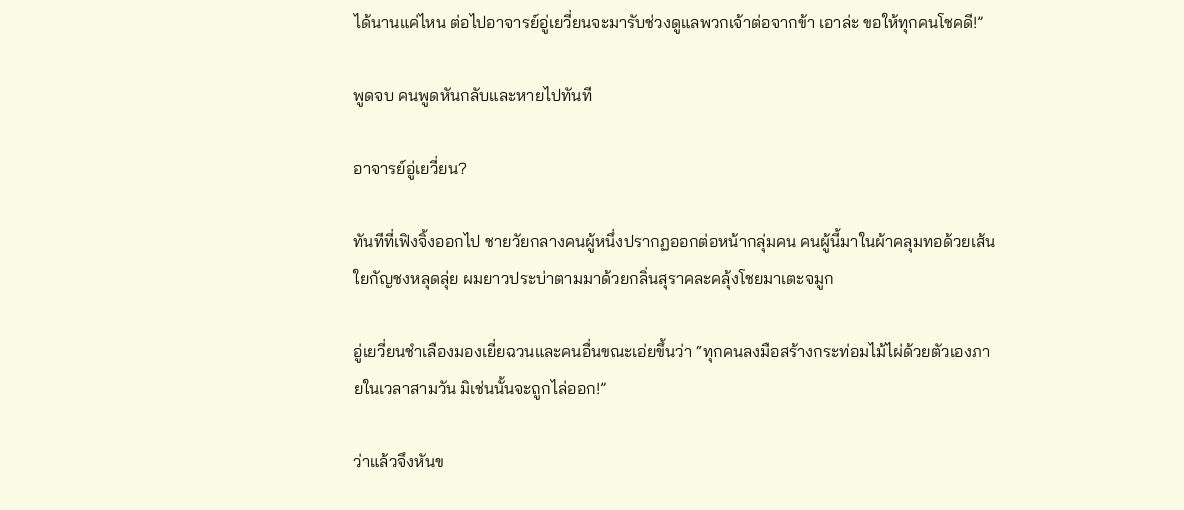ได้นานแค่ไหน ต่อไปอาจารย์อู่เยวี่ยนจะมารับช่วงดูแลพวกเจ้าต่อจากข้า เอาล่ะ ขอให้ทุกคนโชคดี!”

พูดจบ คนพูดหันกลับและหายไปทันที

อาจารย์อู่เยวี่ยน?

ทันทีที่เฟิงจิ้งออกไป ชายวัยกลางคนผู้หนึ่งปรากฏออกต่อหน้ากลุ่มคน คนผู้นี้มาในผ้าคลุมทอด้วยเส้นใยกัญชงหลุดลุ่ย ผมยาวประบ่าตามมาด้วยกลิ่นสุราคละคลุ้งโชยมาเตะจมูก

อู่เยวี่ยนชำเลืองมองเยี่ยฉวนและคนอื่นขณะเอ่ยขึ้นว่า “ทุกคนลงมือสร้างกระท่อมไม้ไผ่ด้วยตัวเองภายในเวลาสามวัน มิเช่นนั้นจะถูกไล่ออก!”

ว่าแล้วจึงหันข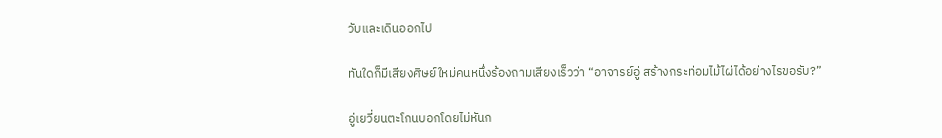วับและเดินออกไป

ทันใดก็มีเสียงศิษย์ใหม่คนหนึ่งร้องถามเสียงเร็วว่า “อาจารย์อู่ สร้างกระท่อมไม้ไผ่ได้อย่างไรขอรับ?”

อู่เยวี่ยนตะโกนบอกโดยไม่หันก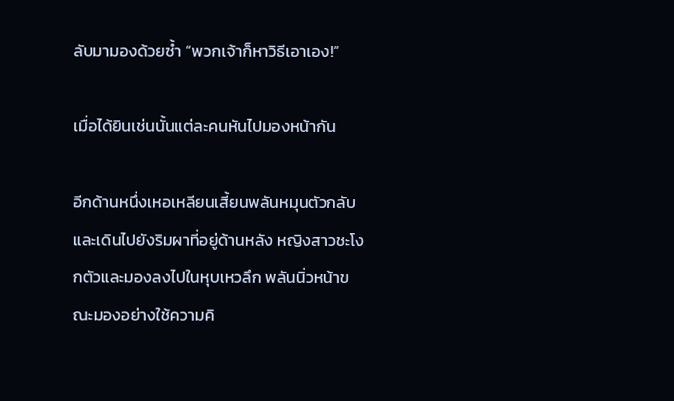ลับมามองด้วยซ้ำ “พวกเจ้าก็หาวิธีเอาเอง!”

เมื่อได้ยินเช่นนั้นแต่ละคนหันไปมองหน้ากัน

อีกด้านหนึ่งเหอเหลียนเสี้ยนพลันหมุนตัวกลับและเดินไปยังริมผาที่อยู่ด้านหลัง หญิงสาวชะโงกตัวและมองลงไปในหุบเหวลึก พลันนิ่วหน้าขณะมองอย่างใช้ความคิ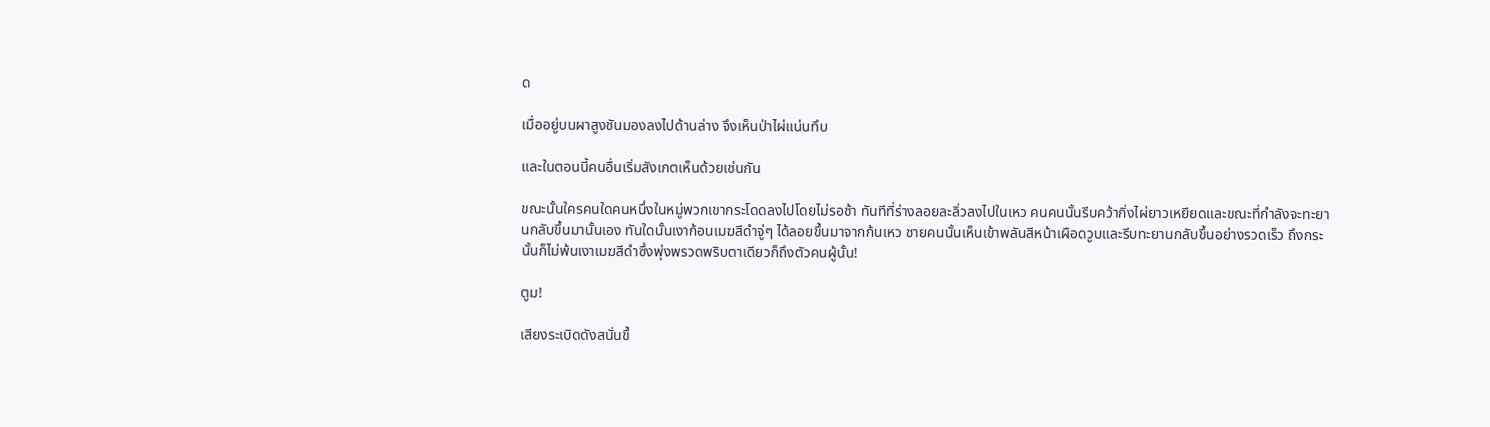ด

เมื่ออยู่บนผาสูงชันมองลงไปด้านล่าง จึงเห็นป่าไผ่แน่นทึบ

และในตอนนี้คนอื่นเริ่มสังเกตเห็นด้วยเช่นกัน

ขณะนั้นใครคนใดคนหนึ่งในหมู่พวกเขากระโดดลงไปโดยไม่รอช้า ทันทีที่ร่างลอยละลิ่วลงไปในเหว คนคนนั้นรีบคว้ากิ่งไผ่ยาวเหยียดและขณะที่กำลังจะทะยานกลับขึ้นมานั้นเอง ทันใดนั้นเงาก้อนเมฆสีดำจู่ๆ ได้ลอยขึ้นมาจากก้นเหว ชายคนนั้นเห็นเข้าพลันสีหน้าเผือดวูบและรีบทะยานกลับขึ้นอย่างรวดเร็ว ถึงกระนั้นก็ไม่พ้นเงาเมฆสีดำซึ่งพุ่งพรวดพริบตาเดียวก็ถึงตัวคนผู้นั้น!

ตูม!

เสียงระเบิดดังสนั่นขึ้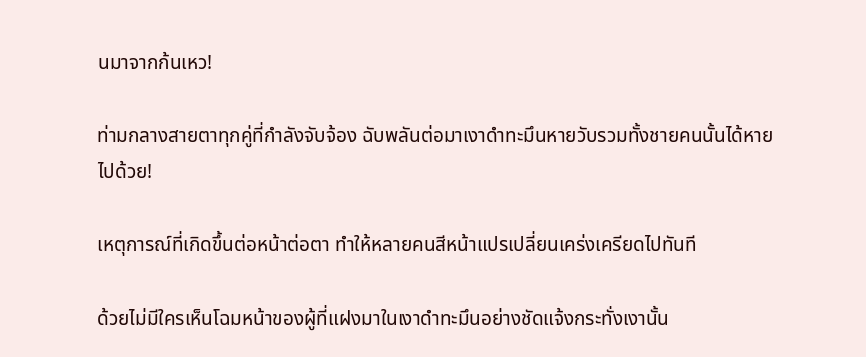นมาจากก้นเหว!

ท่ามกลางสายตาทุกคู่ที่กำลังจับจ้อง ฉับพลันต่อมาเงาดำทะมึนหายวับรวมทั้งชายคนนั้นได้หายไปด้วย!

เหตุการณ์ที่เกิดขึ้นต่อหน้าต่อตา ทำให้หลายคนสีหน้าแปรเปลี่ยนเคร่งเครียดไปทันที

ด้วยไม่มีใครเห็นโฉมหน้าของผู้ที่แฝงมาในเงาดำทะมึนอย่างชัดแจ้งกระทั่งเงานั้น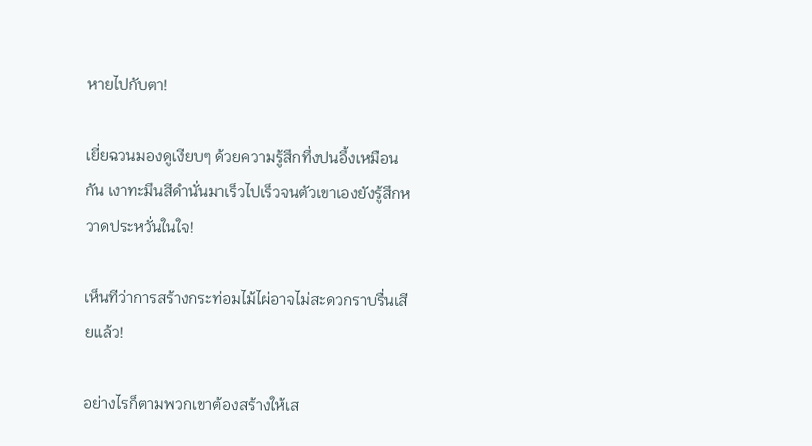หายไปกับตา!

เยี่ยฉวนมองดูเงียบๆ ด้วยความรู้สึกทึ่งปนอึ้งเหมือนกัน เงาทะมึนสีดำนั่นมาเร็วไปเร็วจนตัวเขาเองยังรู้สึกหวาดประหวั่นในใจ!

เห็นทีว่าการสร้างกระท่อมไม้ไผ่อาจไม่สะดวกราบรื่นเสียแล้ว!

อย่างไรก็ตามพวกเขาต้องสร้างให้เส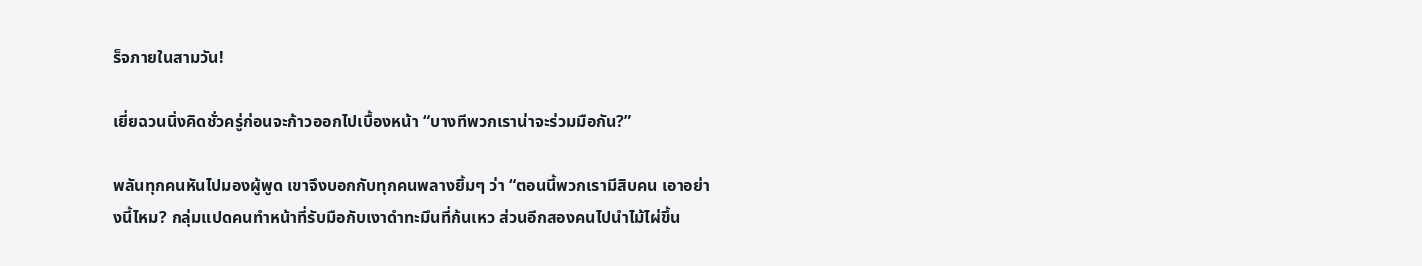ร็จภายในสามวัน!

เยี่ยฉวนนิ่งคิดชั่วครู่ก่อนจะก้าวออกไปเบื้องหน้า “บางทีพวกเราน่าจะร่วมมือกัน?”

พลันทุกคนหันไปมองผู้พูด เขาจึงบอกกับทุกคนพลางยิ้มๆ ว่า “ตอนนี้พวกเรามีสิบคน เอาอย่างนี้ไหม? กลุ่มแปดคนทำหน้าที่รับมือกับเงาดำทะมึนที่ก้นเหว ส่วนอีกสองคนไปนำไม้ไผ่ขึ้น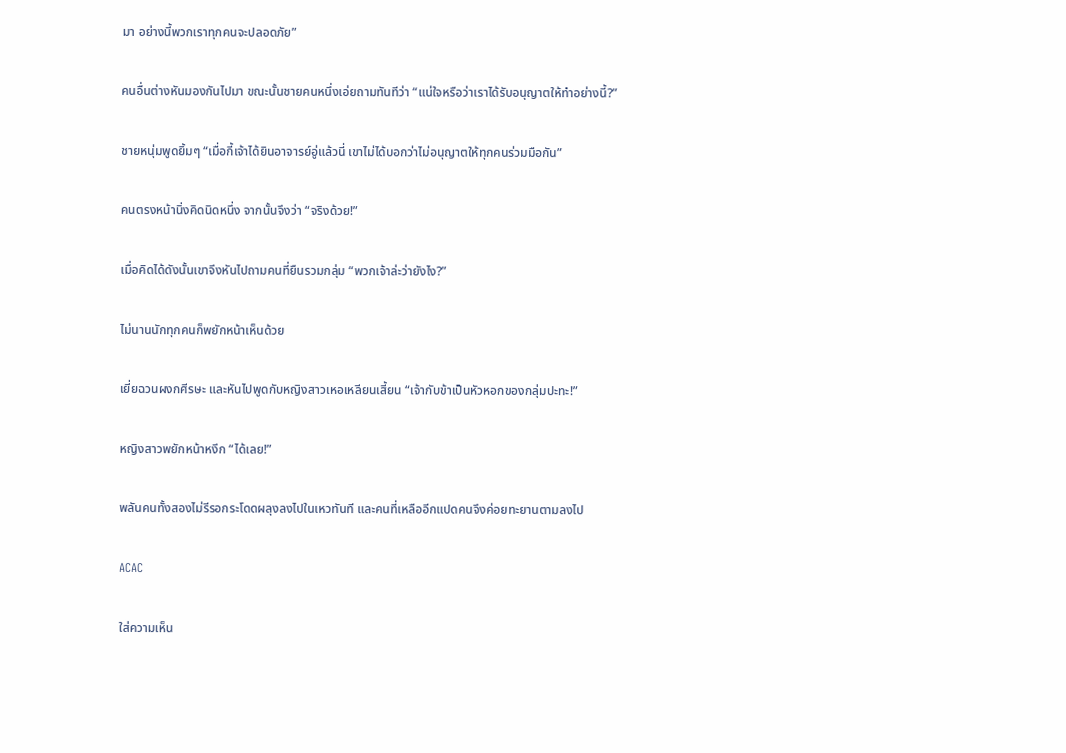มา อย่างนี้พวกเราทุกคนจะปลอดภัย”

คนอื่นต่างหันมองกันไปมา ขณะนั้นชายคนหนึ่งเอ่ยถามทันทีว่า “แน่ใจหรือว่าเราได้รับอนุญาตให้ทำอย่างนี้?”

ชายหนุ่มพูดยิ้มๆ “เมื่อกี้เจ้าได้ยินอาจารย์อู่แล้วนี่ เขาไม่ได้บอกว่าไม่อนุญาตให้ทุกคนร่วมมือกัน”

คนตรงหน้านิ่งคิดนิดหนึ่ง จากนั้นจึงว่า “จริงด้วย!”

เมื่อคิดได้ดังนั้นเขาจึงหันไปถามคนที่ยืนรวมกลุ่ม “พวกเจ้าล่ะว่ายังไง?”

ไม่นานนักทุกคนก็พยักหน้าเห็นด้วย

เยี่ยฉวนผงกศีรษะ และหันไปพูดกับหญิงสาวเหอเหลียนเสี้ยน “เจ้ากับข้าเป็นหัวหอกของกลุ่มปะทะ!”

หญิงสาวพยักหน้าหงึก “ได้เลย!”

พลันคนทั้งสองไม่รีรอกระโดดผลุงลงไปในเหวทันที และคนที่เหลืออีกแปดคนจึงค่อยทะยานตามลงไป

ACAC

ใส่ความเห็น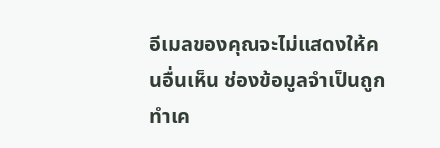อีเมลของคุณจะไม่แสดงให้คนอื่นเห็น ช่องข้อมูลจำเป็นถูกทำเค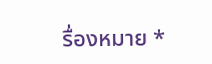รื่องหมาย *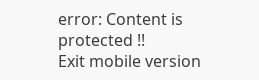error: Content is protected !!
Exit mobile version